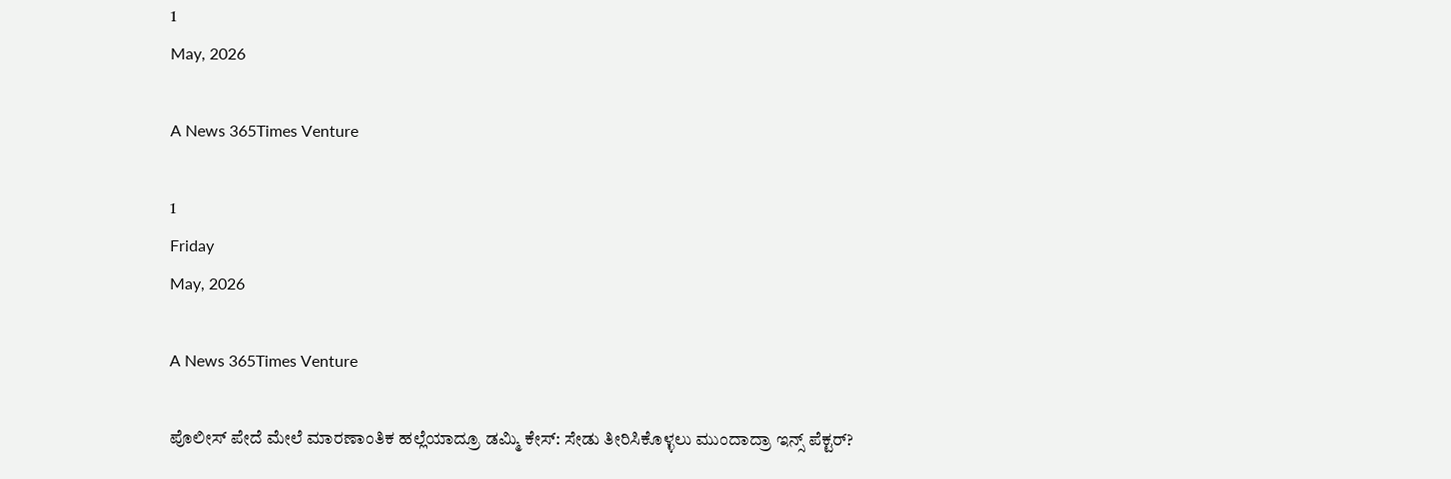1
May, 2026

A News 365Times Venture

1
Friday
May, 2026

A News 365Times Venture

ಪೊಲೀಸ್ ಪೇದೆ ಮೇಲೆ ಮಾರಣಾಂತಿಕ ಹಲ್ಲೆಯಾದ್ರೂ ಡಮ್ಮಿ ಕೇಸ್: ಸೇಡು ತೀರಿಸಿಕೊಳ್ಳಲು‌ ಮುಂದಾದ್ರಾ ಇನ್ಸ್ ಪೆಕ್ಟರ್?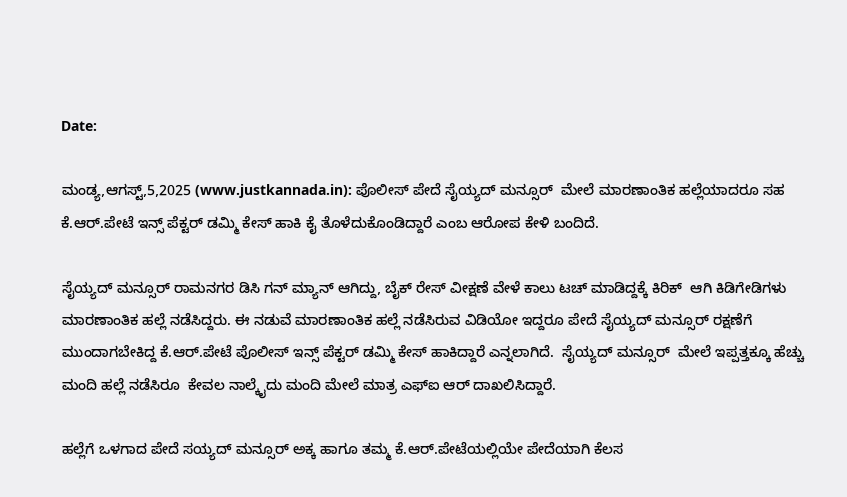Date:

ಮಂಡ್ಯ,ಆಗಸ್ಟ್,5,2025 (www.justkannada.in): ಪೊಲೀಸ್ ಪೇದೆ ಸೈಯ್ಯದ್ ಮನ್ಸೂರ್  ಮೇಲೆ ಮಾರಣಾಂತಿಕ ಹಲ್ಲೆಯಾದರೂ ಸಹ  ಕೆ.ಆರ್.ಪೇಟೆ ಇನ್ಸ್ ಪೆಕ್ಟರ್ ಡಮ್ಮಿ ಕೇಸ್ ಹಾಕಿ ಕೈ ತೊಳೆದುಕೊಂಡಿದ್ದಾರೆ ಎಂಬ ಆರೋಪ ಕೇಳಿ ಬಂದಿದೆ.

ಸೈಯ್ಯದ್ ಮನ್ಸೂರ್ ರಾಮನಗರ ಡಿಸಿ ಗನ್‌ ಮ್ಯಾನ್ ಆಗಿದ್ದು, ಬೈಕ್ ರೇಸ್ ವೀಕ್ಷಣೆ ವೇಳೆ ಕಾಲು ಟಚ್ ಮಾಡಿದ್ದಕ್ಕೆ ಕಿರಿಕ್  ಆಗಿ ಕಿಡಿಗೇಡಿಗಳು ಮಾರಣಾಂತಿಕ ಹಲ್ಲೆ ನಡೆಸಿದ್ದರು. ಈ ನಡುವೆ ಮಾರಣಾಂತಿಕ ಹಲ್ಲೆ ನಡೆಸಿರುವ ವಿಡಿಯೋ ಇದ್ದರೂ ಪೇದೆ ಸೈಯ್ಯದ್ ಮನ್ಸೂರ್ ರಕ್ಷಣೆಗೆ ಮುಂದಾಗಬೇಕಿದ್ದ ಕೆ.ಆರ್.ಪೇಟೆ ಪೊಲೀಸ್ ಇನ್ಸ್ ಪೆಕ್ಟರ್ ಡಮ್ಮಿ ಕೇಸ್ ಹಾಕಿದ್ದಾರೆ ಎನ್ನಲಾಗಿದೆ.  ಸೈಯ್ಯದ್ ಮನ್ಸೂರ್  ಮೇಲೆ ಇಪ್ಪತ್ತಕ್ಕೂ‌ ಹೆಚ್ಚು ಮಂದಿ ಹಲ್ಲೆ ನಡೆಸಿರೂ  ಕೇವಲ ನಾಲ್ಕೈದು ಮಂದಿ ಮೇಲೆ ಮಾತ್ರ ಎಫ್‌ಐ ಆರ್ ದಾಖಲಿಸಿದ್ದಾರೆ.

ಹಲ್ಲೆಗೆ ಒಳಗಾದ ಪೇದೆ ಸಯ್ಯದ್ ಮನ್ಸೂರ್ ಅಕ್ಕ ಹಾಗೂ ತಮ್ಮ ಕೆ.ಆರ್.ಪೇಟೆಯಲ್ಲಿಯೇ ಪೇದೆಯಾಗಿ ಕೆಲಸ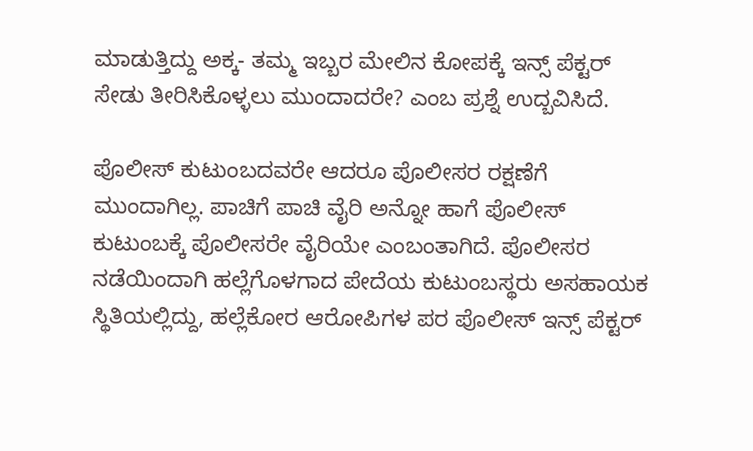ಮಾಡುತ್ತಿದ್ದು ಅಕ್ಕ- ತಮ್ಮ ಇಬ್ಬರ ಮೇಲಿನ‌ ಕೋಪಕ್ಕೆ ಇನ್ಸ್ ಪೆಕ್ಟರ್ ಸೇಡು ತೀರಿಸಿಕೊಳ್ಳಲು‌ ಮುಂದಾದರೇ? ಎಂಬ ಪ್ರಶ್ನೆ ಉದ್ಬವಿಸಿದೆ.

ಪೊಲೀಸ್ ಕುಟುಂಬದವರೇ ಆದರೂ ಪೊಲೀಸರ ರಕ್ಷಣೆಗೆ ಮುಂದಾಗಿಲ್ಲ. ಪಾಚಿಗೆ ಪಾಚಿ ವೈರಿ ಅನ್ನೋ ಹಾಗೆ ಪೊಲೀಸ್ ಕುಟುಂಬಕ್ಕೆ ಪೊಲೀಸರೇ ವೈರಿಯೇ ಎಂಬಂತಾಗಿದೆ. ಪೊಲೀಸರ ನಡೆಯಿಂದಾಗಿ ಹಲ್ಲೆಗೊಳಗಾದ ಪೇದೆಯ ಕುಟುಂಬಸ್ಥರು ಅಸಹಾಯಕ ಸ್ಥಿತಿಯಲ್ಲಿದ್ದು, ಹಲ್ಲೆಕೋರ ಆರೋಪಿಗಳ‌ ಪರ‌ ಪೊಲೀಸ್ ಇನ್ಸ್ ಪೆಕ್ಟರ್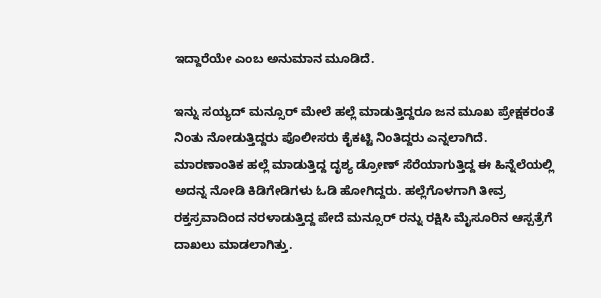ಇದ್ದಾರೆಯೇ ಎಂಬ ಅನುಮಾನ ಮೂಡಿದೆ.

ಇನ್ನು ಸಯ್ಯದ್ ಮನ್ಸೂರ್ ಮೇಲೆ ಹಲ್ಲೆ ಮಾಡುತ್ತಿದ್ದರೂ ಜನ ಮೂಖ ಪ್ರೇಕ್ಷಕರಂತೆ ನಿಂತು ನೋಡುತ್ತಿದ್ದರು ಪೊಲೀಸರು ಕೈಕಟ್ಟಿ ನಿಂತಿದ್ದರು ಎನ್ನಲಾಗಿದೆ. ಮಾರಣಾಂತಿಕ ಹಲ್ಲೆ ಮಾಡುತ್ತಿದ್ದ ದೃಶ್ಯ ಡ್ರೋಣ್ ಸೆರೆಯಾಗುತ್ತಿದ್ದ ಈ ಹಿನ್ನೆಲೆಯಲ್ಲಿ  ಅದನ್ನ ನೋಡಿ ಕಿಡಿಗೇಡಿಗಳು ಓಡಿ ಹೋಗಿದ್ದರು. ಹಲ್ಲೆಗೊಳಗಾಗಿ ತೀವ್ರ ರಕ್ತಸ್ರವಾದಿಂದ ನರಳಾಡುತ್ತಿದ್ದ ಪೇದೆ ಮನ್ಸೂರ್ ರನ್ನು ರಕ್ಷಿಸಿ ಮೈಸೂರಿನ ಆಸ್ಪತ್ರೆಗೆ ದಾಖಲು ಮಾಡಲಾಗಿತ್ತು.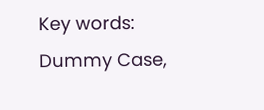Key words: Dummy Case,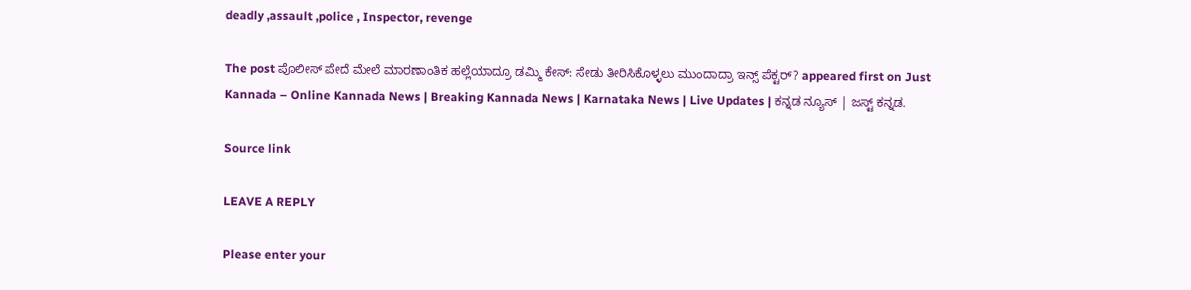deadly ,assault ,police , Inspector, revenge

The post ಪೊಲೀಸ್ ಪೇದೆ ಮೇಲೆ ಮಾರಣಾಂತಿಕ ಹಲ್ಲೆಯಾದ್ರೂ ಡಮ್ಮಿ ಕೇಸ್: ಸೇಡು ತೀರಿಸಿಕೊಳ್ಳಲು‌ ಮುಂದಾದ್ರಾ ಇನ್ಸ್ ಪೆಕ್ಟರ್? appeared first on Just Kannada – Online Kannada News | Breaking Kannada News | Karnataka News | Live Updates | ಕನ್ನಡ ನ್ಯೂಸ್ | ಜಸ್ಟ್ ಕನ್ನಡ.

Source link

LEAVE A REPLY

Please enter your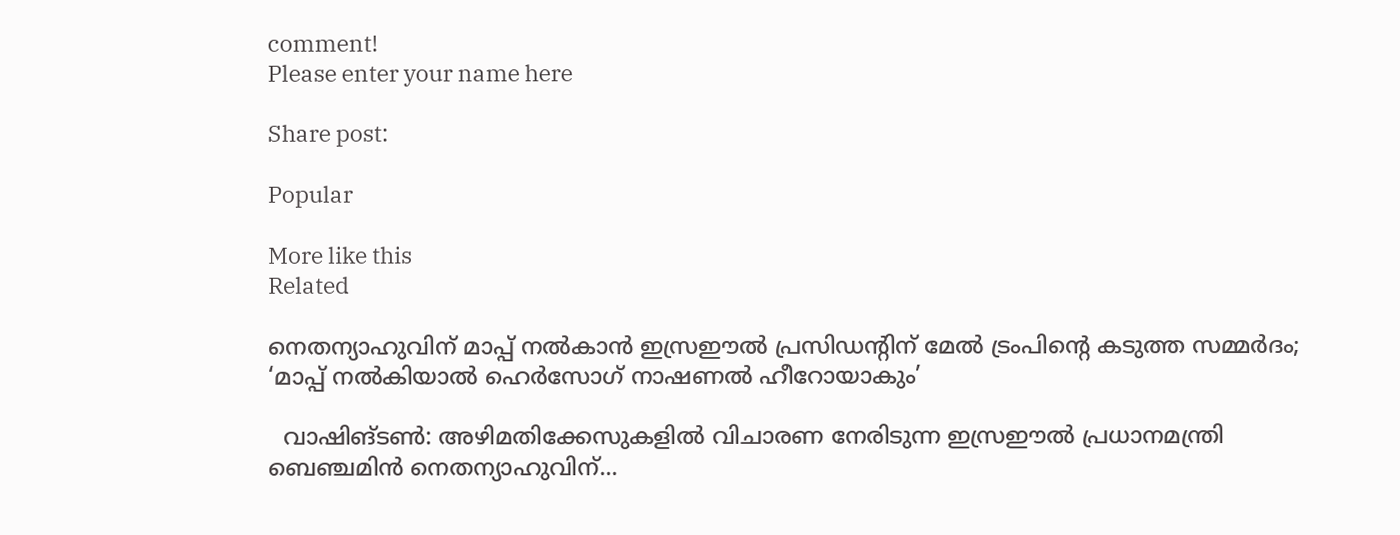comment!
Please enter your name here

Share post:

Popular

More like this
Related

നെതന്യാഹുവിന് മാപ്പ് നല്‍കാന്‍ ഇസ്രഈല്‍ പ്രസിഡന്റിന് മേല്‍ ട്രംപിന്റെ കടുത്ത സമ്മര്‍ദം; ‘മാപ്പ് നല്‍കിയാല്‍ ഹെര്‍സോഗ് നാഷണല്‍ ഹീറോയാകും’

  വാഷിങ്ടണ്‍: അഴിമതിക്കേസുകളില്‍ വിചാരണ നേരിടുന്ന ഇസ്രഈല്‍ പ്രധാനമന്ത്രി ബെഞ്ചമിന്‍ നെതന്യാഹുവിന്...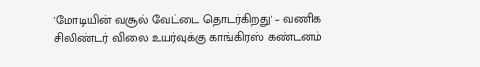'மோடியின் வசூல் வேட்டை தொடர்கிறது' – வணிக சிலிண்டர் விலை உயர்வுக்கு காங்கிரஸ் கண்டனம்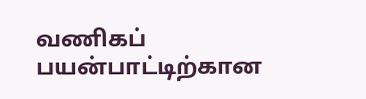வணிகப் பயன்பாட்டிற்கான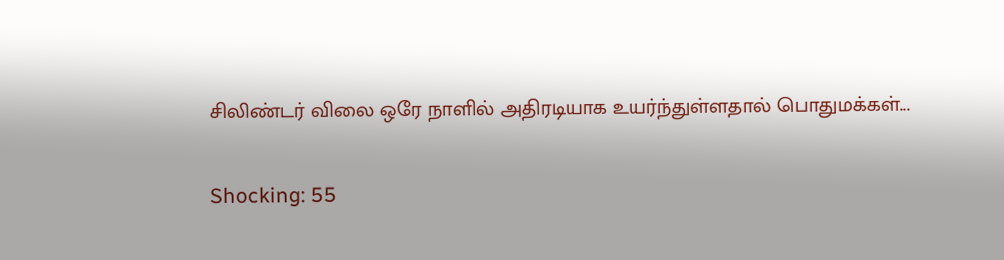சிலிண்டர் விலை ஒரே நாளில் அதிரடியாக உயர்ந்துள்ளதால் பொதுமக்கள்...

Shocking: 55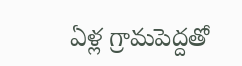ఏళ్ల గ్రామపెద్దతో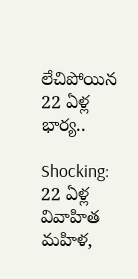లేచిపోయిన 22 ఏళ్ల భార్య..

Shocking: 22 ఏళ్ల వివాహిత మహిళ,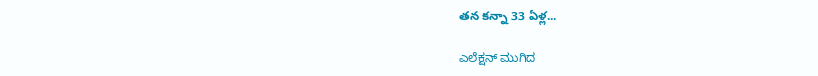తన కన్నా 33 ఏళ్ల...

ಎಲೆಕ್ಷನ್ ಮುಗಿದ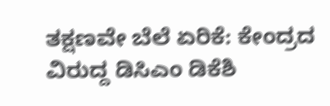ತಕ್ಷಣವೇ ಬೆಲೆ ಏರಿಕೆ: ಕೇಂದ್ರದ ವಿರುದ್ದ ಡಿಸಿಎಂ ಡಿಕೆಶಿ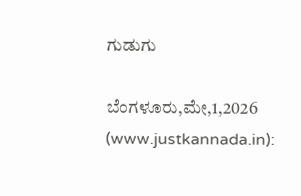ಗುಡುಗು

ಬೆಂಗಳೂರು,ಮೇ,1,2026 (www.justkannada.in):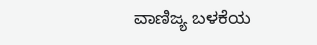ವಾಣಿಜ್ಯ ಬಳಕೆಯ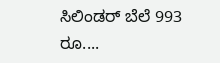ಸಿಲಿಂಡರ್ ಬೆಲೆ 993 ರೂ....